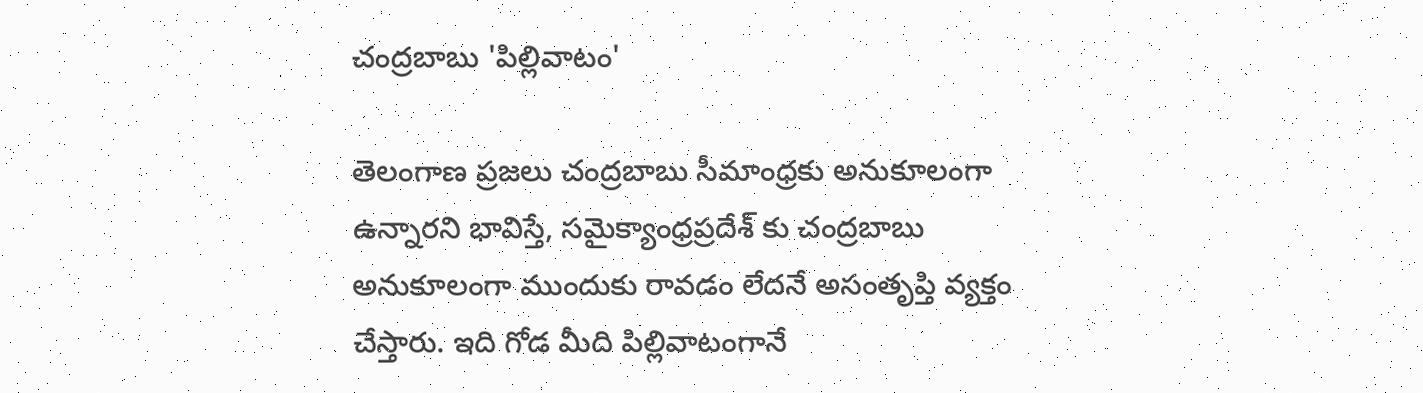చంద్రబాబు 'పిల్లివాటం'

తెలంగాణ ప్రజలు చంద్రబాబు సీమాంధ్రకు అనుకూలంగా ఉన్నారని భావిస్తే, సమైక్యాంధ్రప్రదేశ్ కు చంద్రబాబు అనుకూలంగా ముందుకు రావడం లేదనే అసంతృప్తి వ్యక్తం చేస్తారు. ఇది గోడ మీది పిల్లివాటంగానే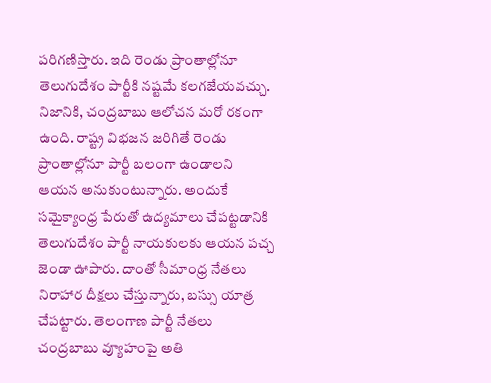పరిగణిస్తారు. ఇది రెండు ప్రాంతాల్లోనూ తెలుగుదేశం పార్టీకి నష్టమే కలగజేయవచ్చు. నిజానికి, చంద్రబాబు ఆలోచన మరో రకంగా ఉంది. రాష్ట్ర విభజన జరిగితే రెండు ప్రాంతాల్లోనూ పార్టీ బలంగా ఉండాలని ఆయన అనుకుంటున్నారు. అందుకే సమైక్యాంధ్ర పేరుతో ఉద్యమాలు చేపట్టడానికి తెలుగుదేశం పార్టీ నాయకులకు ఆయన పచ్చ జెండా ఊపారు. దాంతో సీమాంధ్ర నేతలు నిరాహార దీక్షలు చేస్తున్నారు, బస్సు యాత్ర చేపట్టారు. తెలంగాణ పార్టీ నేతలు చంద్రబాబు వ్యూహంపై అతి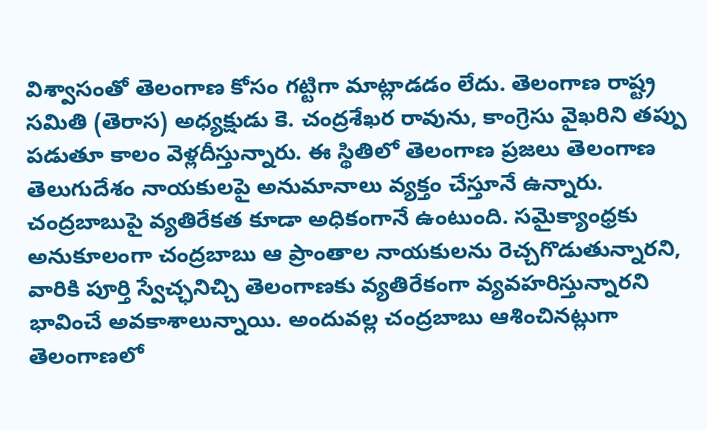విశ్వాసంతో తెలంగాణ కోసం గట్టిగా మాట్లాడడం లేదు. తెలంగాణ రాష్ట్ర సమితి (తెరాస) అధ్యక్షుడు కె. చంద్రశేఖర రావును, కాంగ్రెసు వైఖరిని తప్పు పడుతూ కాలం వెళ్లదీస్తున్నారు. ఈ స్థితిలో తెలంగాణ ప్రజలు తెలంగాణ తెలుగుదేశం నాయకులపై అనుమానాలు వ్యక్తం చేస్తూనే ఉన్నారు. చంద్రబాబుపై వ్యతిరేకత కూడా అధికంగానే ఉంటుంది. సమైక్యాంధ్రకు అనుకూలంగా చంద్రబాబు ఆ ప్రాంతాల నాయకులను రెచ్చగొడుతున్నారని, వారికి పూర్తి స్వేచ్ఛనిచ్చి తెలంగాణకు వ్యతిరేకంగా వ్యవహరిస్తున్నారని భావించే అవకాశాలున్నాయి. అందువల్ల చంద్రబాబు ఆశించినట్లుగా తెలంగాణలో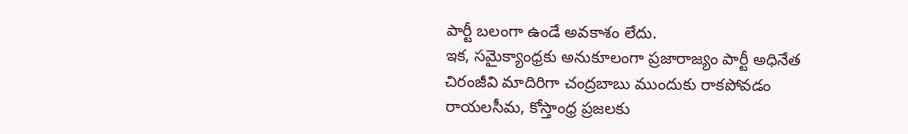పార్టీ బలంగా ఉండే అవకాశం లేదు.
ఇక, సమైక్యాంధ్రకు అనుకూలంగా ప్రజారాజ్యం పార్టీ అధినేత చిరంజీవి మాదిరిగా చంద్రబాబు ముందుకు రాకపోవడం రాయలసీమ, కోస్తాంధ్ర ప్రజలకు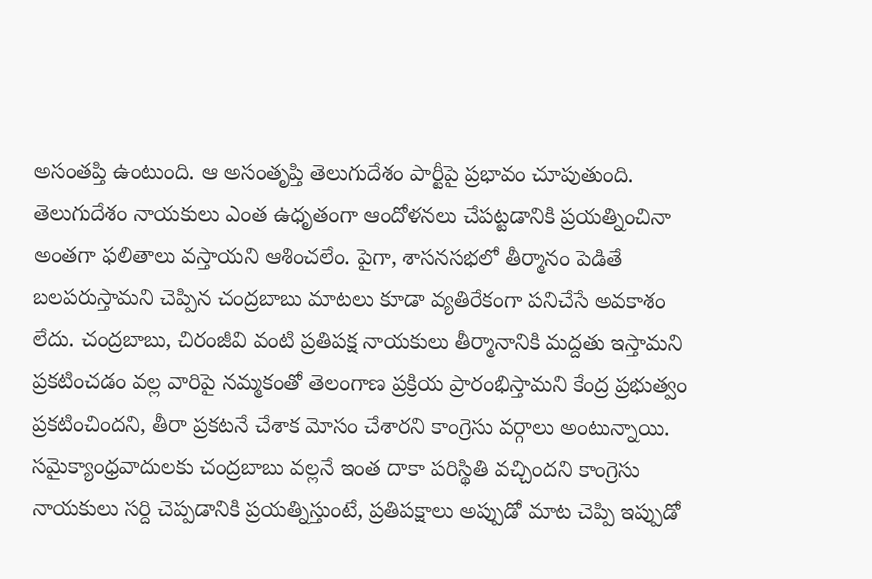అసంతప్తి ఉంటుంది. ఆ అసంతృప్తి తెలుగుదేశం పార్టీపై ప్రభావం చూపుతుంది. తెలుగుదేశం నాయకులు ఎంత ఉధృతంగా ఆందోళనలు చేపట్టడానికి ప్రయత్నించినా అంతగా ఫలితాలు వస్తాయని ఆశించలేం. పైగా, శాసనసభలో తీర్మానం పెడితే బలపరుస్తామని చెప్పిన చంద్రబాబు మాటలు కూడా వ్యతిరేకంగా పనిచేసే అవకాశం లేదు. చంద్రబాబు, చిరంజీవి వంటి ప్రతిపక్ష నాయకులు తీర్మానానికి మద్దతు ఇస్తామని ప్రకటించడం వల్ల వారిపై నమ్మకంతో తెలంగాణ ప్రక్రియ ప్రారంభిస్తామని కేంద్ర ప్రభుత్వం ప్రకటించిందని, తీరా ప్రకటనే చేశాక మోసం చేశారని కాంగ్రెసు వర్గాలు అంటున్నాయి. సమైక్యాంధ్రవాదులకు చంద్రబాబు వల్లనే ఇంత దాకా పరిస్థితి వచ్చిందని కాంగ్రెసు నాయకులు సర్ది చెప్పడానికి ప్రయత్నిస్తుంటే, ప్రతిపక్షాలు అప్పుడో మాట చెప్పి ఇప్పుడో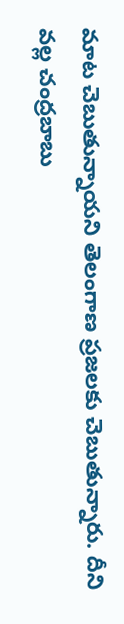మాట చెబుతున్నాయని తెలంగాణ ప్రజలకు చెబుతున్నారు. దీని వల్ల చంద్రబాబు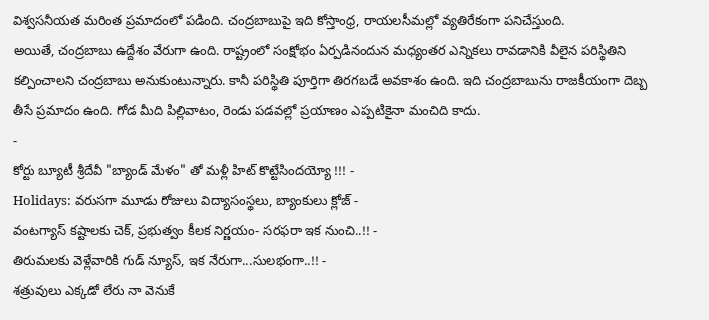విశ్వసనీయత మరింత ప్రమాదంలో పడింది. చంద్రబాబుపై ఇది కోస్తాంధ్ర, రాయలసీమల్లో వ్యతిరేకంగా పనిచేస్తుంది.
అయితే, చంద్రబాబు ఉద్దేశం వేరుగా ఉంది. రాష్ట్రంలో సంక్షోభం ఏర్పడినందున మధ్యంతర ఎన్నికలు రావడానికి వీలైన పరిస్థితిని కల్పించాలని చంద్రబాబు అనుకుంటున్నారు. కానీ పరిస్థితి పూర్తిగా తిరగబడే అవకాశం ఉంది. ఇది చంద్రబాబును రాజకీయంగా దెబ్బ తీసే ప్రమాదం ఉంది. గోడ మీది పిల్లివాటం, రెండు పడవల్లో ప్రయాణం ఎప్పటికైనా మంచిది కాదు.
-
కోర్టు బ్యూటీ శ్రీదేవీ "బ్యాండ్ మేళం" తో మళ్లీ హిట్ కొట్టేసిందయ్యో !!! -
Holidays: వరుసగా మూడు రోజులు విద్యాసంస్థలు, బ్యాంకులు క్లోజ్ -
వంటగ్యాస్ కష్టాలకు చెక్, ప్రభుత్వం కీలక నిర్ణయం- సరఫరా ఇక నుంచి..!! -
తిరుమలకు వెళ్లేవారికి గుడ్ న్యూస్, ఇక నేరుగా...సులభంగా..!! -
శత్రువులు ఎక్కడో లేరు నా వెనుకే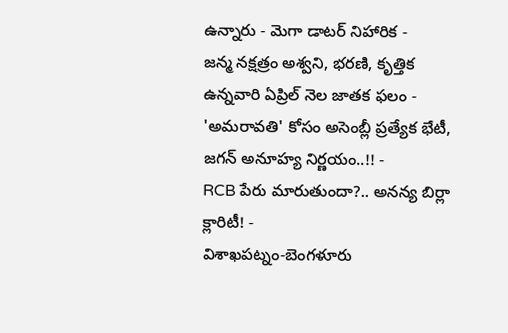ఉన్నారు - మెగా డాటర్ నిహారిక -
జన్మ నక్షత్రం అశ్వని, భరణి, కృత్తిక ఉన్నవారి ఏప్రిల్ నెల జాతక ఫలం -
'అమరావతి' కోసం అసెంబ్లీ ప్రత్యేక భేటీ, జగన్ అనూహ్య నిర్ణయం..!! -
RCB పేరు మారుతుందా?.. అనన్య బిర్లా క్లారిటీ! -
విశాఖపట్నం-బెంగళూరు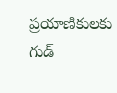ప్రయాణికులకు గుడ్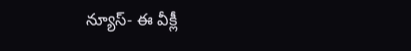న్యూస్- ఈ వీక్లీ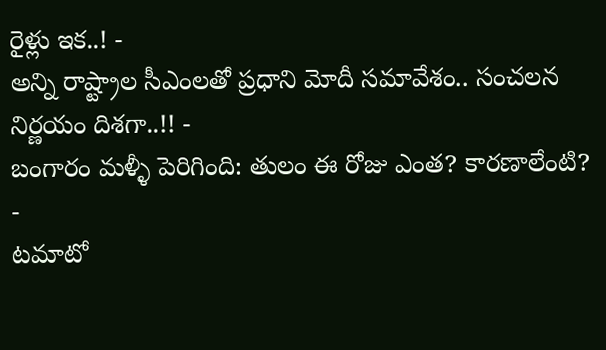రైళ్లు ఇక..! -
అన్ని రాష్ట్రాల సీఎంలతో ప్రధాని మోదీ సమావేశం.. సంచలన నిర్ణయం దిశగా..!! -
బంగారం మళ్ళీ పెరిగింది: తులం ఈ రోజు ఎంత? కారణాలేంటి? -
టమాటో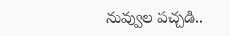నువ్వుల పచ్చడి..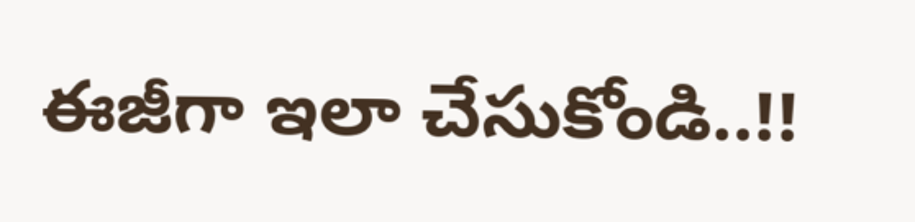ఈజీగా ఇలా చేసుకోండి..!!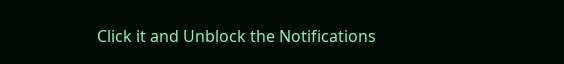Click it and Unblock the Notifications